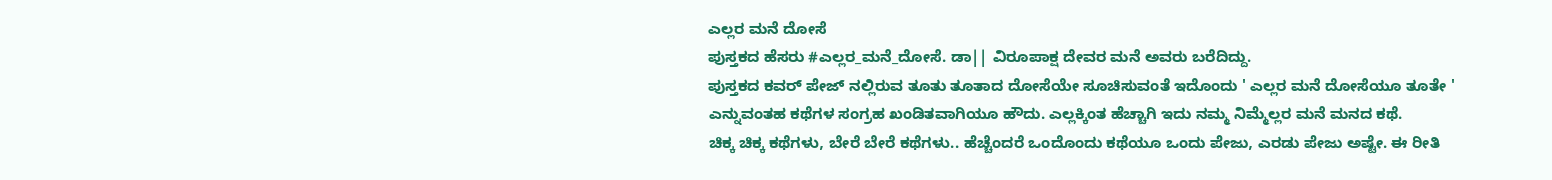ಎಲ್ಲರ ಮನೆ ದೋಸೆ
ಪುಸ್ತಕದ ಹೆಸರು #ಎಲ್ಲರ_ಮನೆ_ದೋಸೆ. ಡಾ|| ವಿರೂಪಾಕ್ಷ ದೇವರ ಮನೆ ಅವರು ಬರೆದಿದ್ದು.
ಪುಸ್ತಕದ ಕವರ್ ಪೇಜ್ ನಲ್ಲಿರುವ ತೂತು ತೂತಾದ ದೋಸೆಯೇ ಸೂಚಿಸುವಂತೆ ಇದೊಂದು ' ಎಲ್ಲರ ಮನೆ ದೋಸೆಯೂ ತೂತೇ ' ಎನ್ನುವಂತಹ ಕಥೆಗಳ ಸಂಗ್ರಹ ಖಂಡಿತವಾಗಿಯೂ ಹೌದು. ಎಲ್ಲಕ್ಕಿಂತ ಹೆಚ್ಚಾಗಿ ಇದು ನಮ್ಮ ನಿಮ್ಮೆಲ್ಲರ ಮನೆ ಮನದ ಕಥೆ.
ಚಿಕ್ಕ ಚಿಕ್ಕ ಕಥೆಗಳು, ಬೇರೆ ಬೇರೆ ಕಥೆಗಳು.. ಹೆಚ್ಚೆಂದರೆ ಒಂದೊಂದು ಕಥೆಯೂ ಒಂದು ಪೇಜು, ಎರಡು ಪೇಜು ಅಷ್ಟೇ. ಈ ರೀತಿ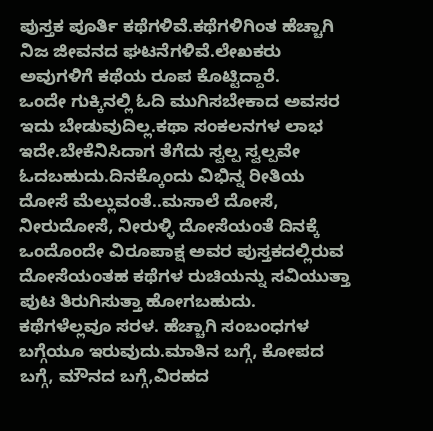ಪುಸ್ತಕ ಪೂರ್ತಿ ಕಥೆಗಳಿವೆ.ಕಥೆಗಳಿಗಿಂತ ಹೆಚ್ಚಾಗಿ ನಿಜ ಜೀವನದ ಘಟನೆಗಳಿವೆ.ಲೇಖಕರು ಅವುಗಳಿಗೆ ಕಥೆಯ ರೂಪ ಕೊಟ್ಟಿದ್ದಾರೆ.
ಒಂದೇ ಗುಕ್ಕಿನಲ್ಲಿ ಓದಿ ಮುಗಿಸಬೇಕಾದ ಅವಸರ ಇದು ಬೇಡುವುದಿಲ್ಲ.ಕಥಾ ಸಂಕಲನಗಳ ಲಾಭ ಇದೇ.ಬೇಕೆನಿಸಿದಾಗ ತೆಗೆದು ಸ್ವಲ್ಪ ಸ್ವಲ್ಪವೇ ಓದಬಹುದು.ದಿನಕ್ಕೊಂದು ವಿಭಿನ್ನ ರೀತಿಯ ದೋಸೆ ಮೆಲ್ಲುವಂತೆ..ಮಸಾಲೆ ದೋಸೆ, ನೀರುದೋಸೆ, ನೀರುಳ್ಳಿ ದೋಸೆಯಂತೆ ದಿನಕ್ಕೆ ಒಂದೊಂದೇ ವಿರೂಪಾಕ್ಷ ಅವರ ಪುಸ್ತಕದಲ್ಲಿರುವ ದೋಸೆಯಂತಹ ಕಥೆಗಳ ರುಚಿಯನ್ನು ಸವಿಯುತ್ತಾ ಪುಟ ತಿರುಗಿಸುತ್ತಾ ಹೋಗಬಹುದು.
ಕಥೆಗಳೆಲ್ಲವೂ ಸರಳ. ಹೆಚ್ಚಾಗಿ ಸಂಬಂಧಗಳ ಬಗ್ಗೆಯೂ ಇರುವುದು.ಮಾತಿನ ಬಗ್ಗೆ, ಕೋಪದ ಬಗ್ಗೆ, ಮೌನದ ಬಗ್ಗೆ,ವಿರಹದ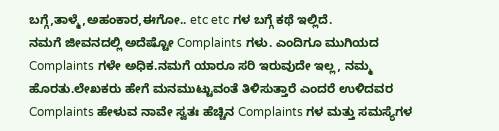ಬಗ್ಗೆ,ತಾಳ್ಮೆ,ಅಹಂಕಾರ,ಈಗೋ.. etc etc ಗಳ ಬಗ್ಗೆ ಕಥೆ ಇಲ್ಲಿದೆ.
ನಮಗೆ ಜೀವನದಲ್ಲಿ ಅದೆಷ್ಟೋ Complaints ಗಳು. ಎಂದಿಗೂ ಮುಗಿಯದ Complaints ಗಳೇ ಅಧಿಕ.ನಮಗೆ ಯಾರೂ ಸರಿ ಇರುವುದೇ ಇಲ್ಲ, ನಮ್ಮ ಹೊರತು.ಲೇಖಕರು ಹೇಗೆ ಮನಮುಟ್ಟುವಂತೆ ತಿಳಿಸುತ್ತಾರೆ ಎಂದರೆ ಉಳಿದವರ Complaints ಹೇಳುವ ನಾವೇ ಸ್ವತಃ ಹೆಚ್ಚಿನ Complaints ಗಳ ಮತ್ತು ಸಮಸ್ಯೆಗಳ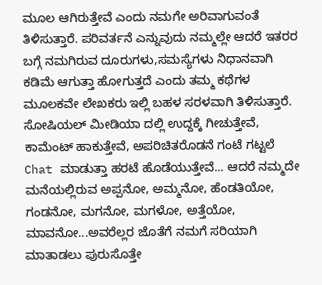ಮೂಲ ಆಗಿರುತ್ತೇವೆ ಎಂದು ನಮಗೇ ಅರಿವಾಗುವಂತೆ ತಿಳಿಸುತ್ತಾರೆ. ಪರಿವರ್ತನೆ ಎನ್ನುವುದು ನಮ್ಮಲ್ಲೇ ಆದರೆ ಇತರರ ಬಗ್ಗೆ ನಮಗಿರುವ ದೂರುಗಳು,ಸಮಸ್ಯೆಗಳು ನಿಧಾನವಾಗಿ ಕಡಿಮೆ ಆಗುತ್ತಾ ಹೋಗುತ್ತದೆ ಎಂದು ತಮ್ಮ ಕಥೆಗಳ ಮೂಲಕವೇ ಲೇಖಕರು ಇಲ್ಲಿ ಬಹಳ ಸರಳವಾಗಿ ತಿಳಿಸುತ್ತಾರೆ.
ಸೋಷಿಯಲ್ ಮೀಡಿಯಾ ದಲ್ಲಿ ಉದ್ದಕ್ಕೆ ಗೀಚುತ್ತೇವೆ, ಕಾಮೆಂಟ್ ಹಾಕುತ್ತೇವೆ, ಅಪರಿಚಿತರೊಡನೆ ಗಂಟೆ ಗಟ್ಟಲೆ Chat ಮಾಡುತ್ತಾ ಹರಟೆ ಹೊಡೆಯುತ್ತೇವೆ... ಆದರೆ ನಮ್ಮದೇ ಮನೆಯಲ್ಲಿರುವ ಅಪ್ಪನೋ, ಅಮ್ಮನೋ, ಹೆಂಡತಿಯೋ, ಗಂಡನೋ, ಮಗನೋ, ಮಗಳೋ, ಅತ್ತೆಯೋ, ಮಾವನೋ...ಅವರೆಲ್ಲರ ಜೊತೆಗೆ ನಮಗೆ ಸರಿಯಾಗಿ ಮಾತಾಡಲು ಪುರುಸೊತ್ತೇ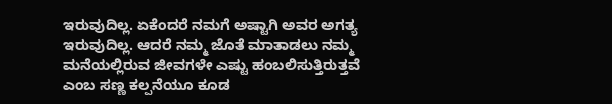ಇರುವುದಿಲ್ಲ. ಏಕೆಂದರೆ ನಮಗೆ ಅಷ್ಟಾಗಿ ಅವರ ಅಗತ್ಯ ಇರುವುದಿಲ್ಲ. ಆದರೆ ನಮ್ಮ ಜೊತೆ ಮಾತಾಡಲು ನಮ್ಮ ಮನೆಯಲ್ಲಿರುವ ಜೀವಗಳೇ ಎಷ್ಟು ಹಂಬಲಿಸುತ್ತಿರುತ್ತವೆ ಎಂಬ ಸಣ್ಣ ಕಲ್ಪನೆಯೂ ಕೂಡ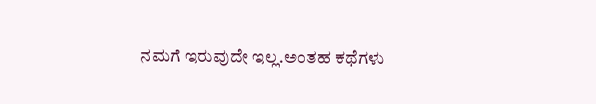ನಮಗೆ ಇರುವುದೇ ಇಲ್ಲ.ಅಂತಹ ಕಥೆಗಳು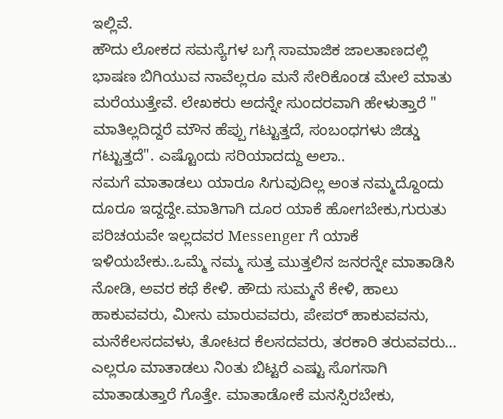ಇಲ್ಲಿವೆ.
ಹೌದು ಲೋಕದ ಸಮಸ್ಯೆಗಳ ಬಗ್ಗೆ ಸಾಮಾಜಿಕ ಜಾಲತಾಣದಲ್ಲಿ ಭಾಷಣ ಬಿಗಿಯುವ ನಾವೆಲ್ಲರೂ ಮನೆ ಸೇರಿಕೊಂಡ ಮೇಲೆ ಮಾತು ಮರೆಯುತ್ತೇವೆ. ಲೇಖಕರು ಅದನ್ನೇ ಸುಂದರವಾಗಿ ಹೇಳುತ್ತಾರೆ " ಮಾತಿಲ್ಲದಿದ್ದರೆ ಮೌನ ಹೆಪ್ಪು ಗಟ್ಟುತ್ತದೆ, ಸಂಬಂಧಗಳು ಜಿಡ್ಡು ಗಟ್ಟುತ್ತದೆ". ಎಷ್ಟೊಂದು ಸರಿಯಾದದ್ದು ಅಲಾ..
ನಮಗೆ ಮಾತಾಡಲು ಯಾರೂ ಸಿಗುವುದಿಲ್ಲ ಅಂತ ನಮ್ಮದ್ದೊಂದು ದೂರೂ ಇದ್ದದ್ದೇ.ಮಾತಿಗಾಗಿ ದೂರ ಯಾಕೆ ಹೋಗಬೇಕು,ಗುರುತು ಪರಿಚಯವೇ ಇಲ್ಲದವರ Messenger ಗೆ ಯಾಕೆ ಇಳಿಯಬೇಕು..ಒಮ್ಮೆ ನಮ್ಮ ಸುತ್ತ ಮುತ್ತಲಿನ ಜನರನ್ನೇ ಮಾತಾಡಿಸಿ ನೋಡಿ, ಅವರ ಕಥೆ ಕೇಳಿ. ಹೌದು ಸುಮ್ಮನೆ ಕೇಳಿ, ಹಾಲು ಹಾಕುವವರು, ಮೀನು ಮಾರುವವರು, ಪೇಪರ್ ಹಾಕುವವನು, ಮನೆಕೆಲಸದವಳು, ತೋಟದ ಕೆಲಸದವರು, ತರಕಾರಿ ತರುವವರು... ಎಲ್ಲರೂ ಮಾತಾಡಲು ನಿಂತು ಬಿಟ್ಟರೆ ಎಷ್ಟು ಸೊಗಸಾಗಿ ಮಾತಾಡುತ್ತಾರೆ ಗೊತ್ತೇ. ಮಾತಾಡೋಕೆ ಮನಸ್ಸಿರಬೇಕು,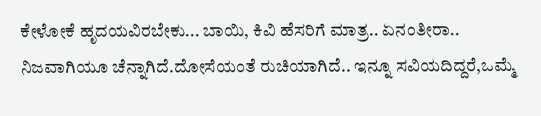ಕೇಳೋಕೆ ಹೃದಯವಿರಬೇಕು... ಬಾಯಿ, ಕಿವಿ ಹೆಸರಿಗೆ ಮಾತ್ರ.. ಏನಂತೀರಾ..
ನಿಜವಾಗಿಯೂ ಚೆನ್ನಾಗಿದೆ.ದೋಸೆಯಂತೆ ರುಚಿಯಾಗಿದೆ.. ಇನ್ನೂ ಸವಿಯದಿದ್ದರೆ,ಒಮ್ಮೆ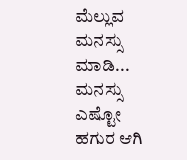ಮೆಲ್ಲುವ ಮನಸ್ಸು ಮಾಡಿ... ಮನಸ್ಸು ಎಷ್ಟೋ ಹಗುರ ಆಗಿ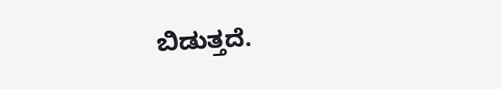ಬಿಡುತ್ತದೆ.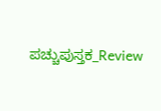ಪಚ್ಚುಪುಸ್ತಕ_Review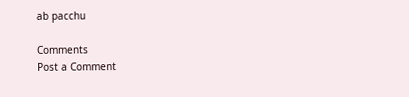ab pacchu

Comments
Post a Comment